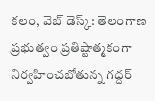కలం, వెబ్ డెస్క్: తెలంగాణ ప్రభుత్వం ప్రతిష్టాత్మకంగా నిర్వహించబోతున్న గద్దర్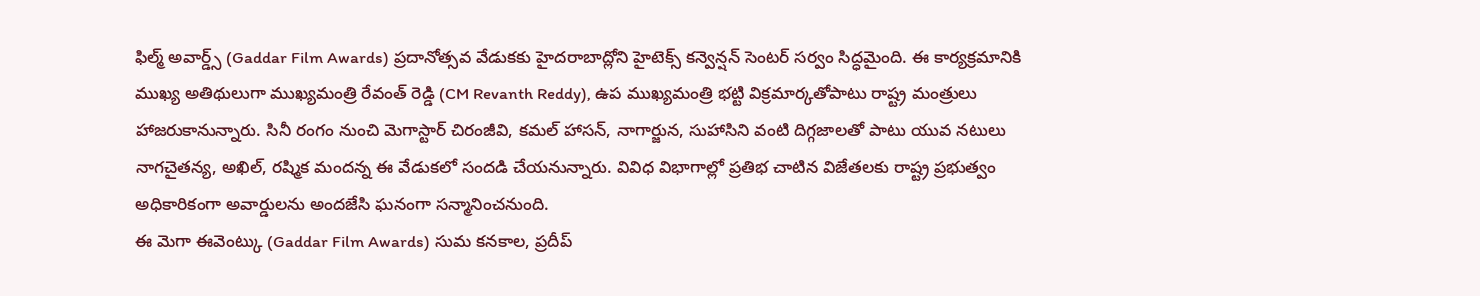ఫిల్మ్ అవార్డ్స్ (Gaddar Film Awards) ప్రదానోత్సవ వేడుకకు హైదరాబాద్లోని హైటెక్స్ కన్వెన్షన్ సెంటర్ సర్వం సిద్ధమైంది. ఈ కార్యక్రమానికి ముఖ్య అతిథులుగా ముఖ్యమంత్రి రేవంత్ రెడ్డి (CM Revanth Reddy), ఉప ముఖ్యమంత్రి భట్టి విక్రమార్కతోపాటు రాష్ట్ర మంత్రులు హాజరుకానున్నారు. సినీ రంగం నుంచి మెగాస్టార్ చిరంజీవి, కమల్ హాసన్, నాగార్జున, సుహాసిని వంటి దిగ్గజాలతో పాటు యువ నటులు నాగచైతన్య, అఖిల్, రష్మిక మందన్న ఈ వేడుకలో సందడి చేయనున్నారు. వివిధ విభాగాల్లో ప్రతిభ చాటిన విజేతలకు రాష్ట్ర ప్రభుత్వం అధికారికంగా అవార్డులను అందజేసి ఘనంగా సన్మానించనుంది.
ఈ మెగా ఈవెంట్కు (Gaddar Film Awards) సుమ కనకాల, ప్రదీప్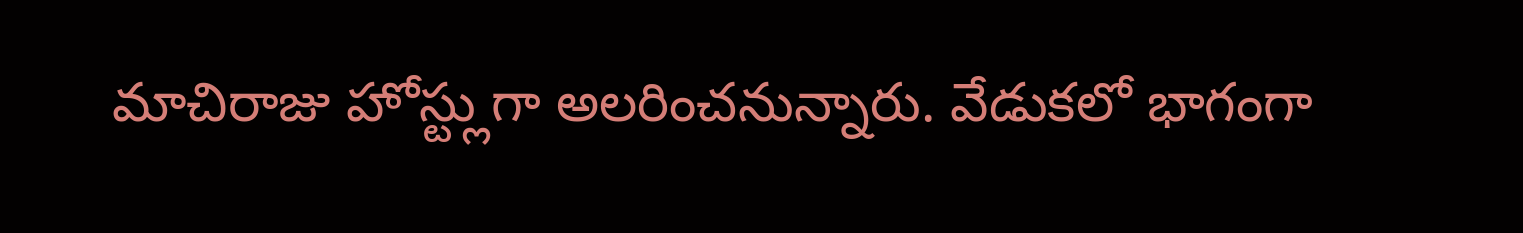మాచిరాజు హోస్ట్లుగా అలరించనున్నారు. వేడుకలో భాగంగా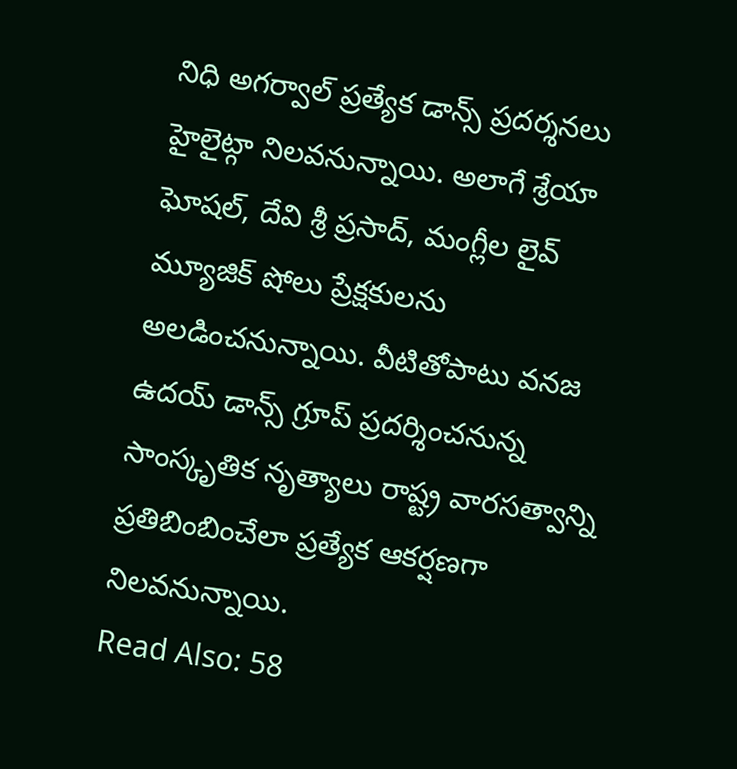నిధి అగర్వాల్ ప్రత్యేక డాన్స్ ప్రదర్శనలు హైలైట్గా నిలవనున్నాయి. అలాగే శ్రేయా ఘోషల్, దేవి శ్రీ ప్రసాద్, మంగ్లీల లైవ్ మ్యూజిక్ షోలు ప్రేక్షకులను అలడించనున్నాయి. వీటితోపాటు వనజ ఉదయ్ డాన్స్ గ్రూప్ ప్రదర్శించనున్న సాంస్కృతిక నృత్యాలు రాష్ట్ర వారసత్వాన్ని ప్రతిబింబించేలా ప్రత్యేక ఆకర్షణగా నిలవనున్నాయి.
Read Also: 58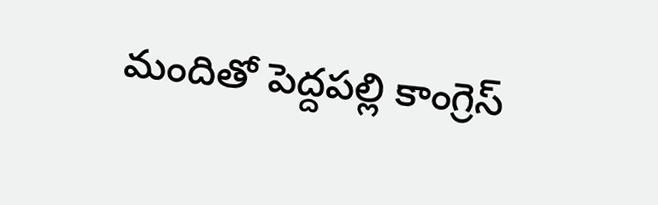మందితో పెద్దపల్లి కాంగ్రెస్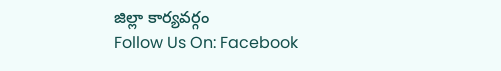జిల్లా కార్యవర్గం
Follow Us On: Facebook